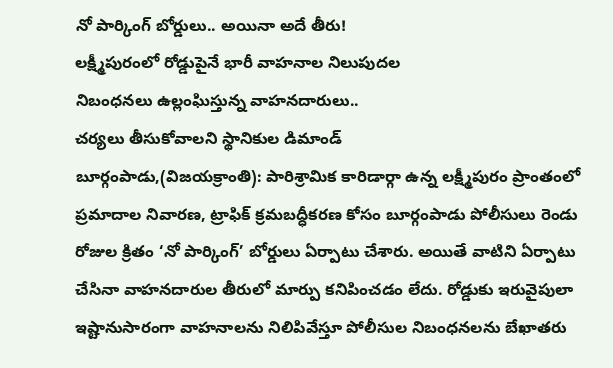నో పార్కింగ్ బోర్డులు.. అయినా అదే తీరు!
లక్ష్మీపురంలో రోడ్డుపైనే భారీ వాహనాల నిలుపుదల
నిబంధనలు ఉల్లంఘిస్తున్న వాహనదారులు..
చర్యలు తీసుకోవాలని స్థానికుల డిమాండ్
బూర్గంపాడు,(విజయక్రాంతి): పారిశ్రామిక కారిడార్గా ఉన్న లక్ష్మీపురం ప్రాంతంలో ప్రమాదాల నివారణ, ట్రాఫిక్ క్రమబద్ధీకరణ కోసం బూర్గంపాడు పోలీసులు రెండు రోజుల క్రితం ‘నో పార్కింగ్’ బోర్డులు ఏర్పాటు చేశారు. అయితే వాటిని ఏర్పాటు చేసినా వాహనదారుల తీరులో మార్పు కనిపించడం లేదు. రోడ్డుకు ఇరువైపులా ఇష్టానుసారంగా వాహనాలను నిలిపివేస్తూ పోలీసుల నిబంధనలను బేఖాతరు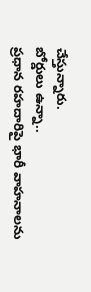చేస్తున్నారు.
బోర్డులు ఉన్నా..
ప్రధాన రహదారిపై భారీ వాహనాలను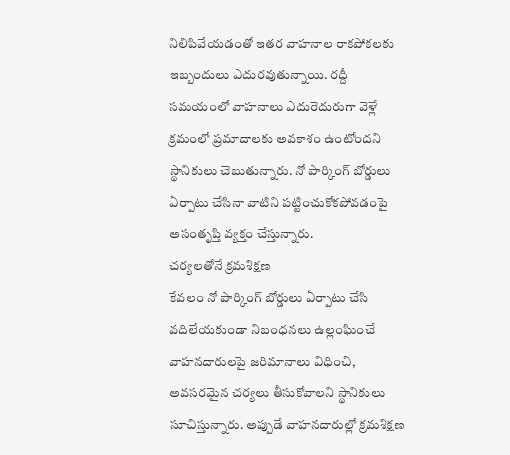నిలిపివేయడంతో ఇతర వాహనాల రాకపోకలకు ఇబ్బందులు ఎదురవుతున్నాయి. రద్దీ సమయంలో వాహనాలు ఎదురెదురుగా వెళ్లే క్రమంలో ప్రమాదాలకు అవకాశం ఉంటోందని స్థానికులు చెబుతున్నారు. నో పార్కింగ్ బోర్డులు ఏర్పాటు చేసినా వాటిని పట్టించుకోకపోవడంపై అసంతృప్తి వ్యక్తం చేస్తున్నారు.
చర్యలతోనే క్రమశిక్షణ
కేవలం నో పార్కింగ్ బోర్డులు ఏర్పాటు చేసి వదిలేయకుండా నిబంధనలు ఉల్లంఘించే వాహనదారులపై జరిమానాలు విధించి, అవసరమైన చర్యలు తీసుకోవాలని స్థానికులు సూచిస్తున్నారు. అప్పుడే వాహనదారుల్లో క్రమశిక్షణ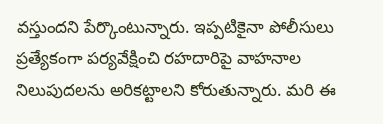వస్తుందని పేర్కొంటున్నారు. ఇప్పటికైనా పోలీసులు ప్రత్యేకంగా పర్యవేక్షించి రహదారిపై వాహనాల నిలుపుదలను అరికట్టాలని కోరుతున్నారు. మరి ఈ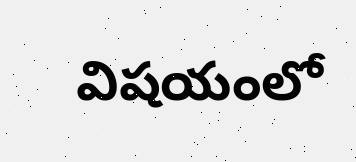విషయంలో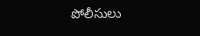పోలీసులు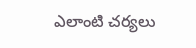ఎలాంటి చర్యలు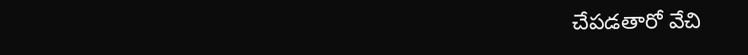చేపడతారో వేచి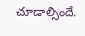చూడాల్సిందే.